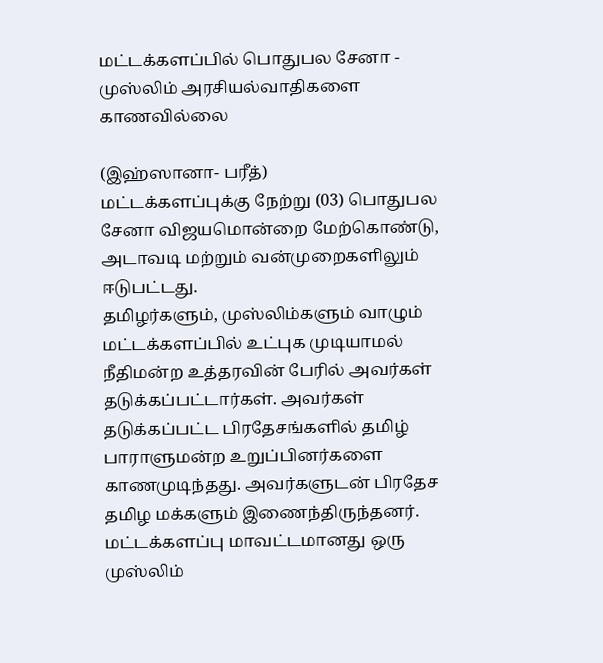மட்டக்களப்பில் பொதுபல சேனா - முஸ்லிம் அரசியல்வாதிகளை காணவில்லை

(இஹ்ஸானா- பரீத்)
மட்டக்களப்புக்கு நேற்று (03) பொதுபல சேனா விஜயமொன்றை மேற்கொண்டு, அடாவடி மற்றும் வன்முறைகளிலும் ஈடுபட்டது.
தமிழர்களும், முஸ்லிம்களும் வாழும் மட்டக்களப்பில் உட்புக முடியாமல் நீதிமன்ற உத்தரவின் பேரில் அவர்கள் தடுக்கப்பட்டார்கள். அவர்கள் தடுக்கப்பட்ட பிரதேசங்களில் தமிழ் பாராளுமன்ற உறுப்பினர்களை காணமுடிந்தது. அவர்களுடன் பிரதேச தமிழ மக்களும் இணைந்திருந்தனர்.
மட்டக்களப்பு மாவட்டமானது ஒரு முஸ்லிம்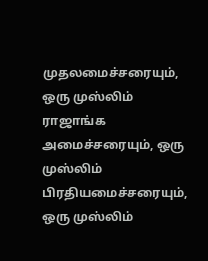முதலமைச்சரையும், ஒரு முஸ்லிம் ராஜாங்க அமைச்சரையும், ஒரு முஸ்லிம் பிரதியமைச்சரையும், ஒரு முஸ்லிம்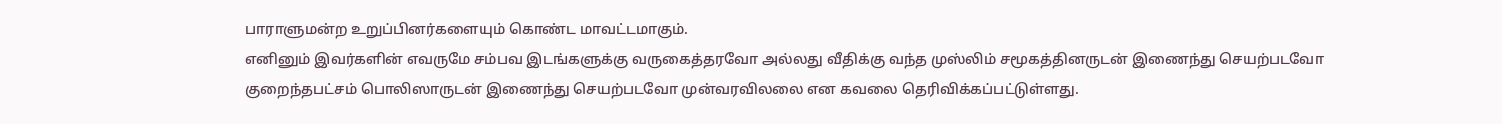பாராளுமன்ற உறுப்பினர்களையும் கொண்ட மாவட்டமாகும்.
எனினும் இவர்களின் எவருமே சம்பவ இடங்களுக்கு வருகைத்தரவோ அல்லது வீதிக்கு வந்த முஸ்லிம் சமூகத்தினருடன் இணைந்து செயற்படவோ குறைந்தபட்சம் பொலிஸாருடன் இணைந்து செயற்படவோ முன்வரவிலலை என கவலை தெரிவிக்கப்பட்டுள்ளது.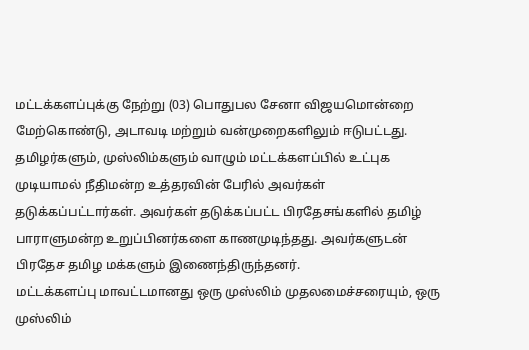மட்டக்களப்புக்கு நேற்று (03) பொதுபல சேனா விஜயமொன்றை மேற்கொண்டு, அடாவடி மற்றும் வன்முறைகளிலும் ஈடுபட்டது.
தமிழர்களும், முஸ்லிம்களும் வாழும் மட்டக்களப்பில் உட்புக முடியாமல் நீதிமன்ற உத்தரவின் பேரில் அவர்கள் தடுக்கப்பட்டார்கள். அவர்கள் தடுக்கப்பட்ட பிரதேசங்களில் தமிழ் பாராளுமன்ற உறுப்பினர்களை காணமுடிந்தது. அவர்களுடன் பிரதேச தமிழ மக்களும் இணைந்திருந்தனர்.
மட்டக்களப்பு மாவட்டமானது ஒரு முஸ்லிம் முதலமைச்சரையும், ஒரு முஸ்லிம்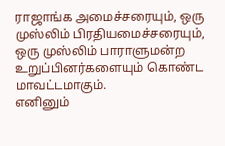ராஜாங்க அமைச்சரையும், ஒரு முஸ்லிம் பிரதியமைச்சரையும், ஒரு முஸ்லிம் பாராளுமன்ற உறுப்பினர்களையும் கொண்ட மாவட்டமாகும்.
எனினும்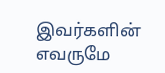இவர்களின் எவருமே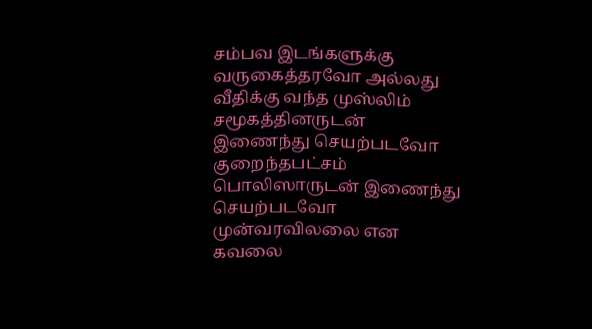சம்பவ இடங்களுக்கு வருகைத்தரவோ அல்லது வீதிக்கு வந்த முஸ்லிம் சமூகத்தினருடன் இணைந்து செயற்படவோ குறைந்தபட்சம் பொலிஸாருடன் இணைந்து செயற்படவோ முன்வரவிலலை என கவலை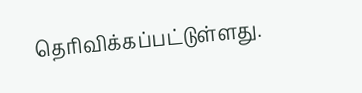தெரிவிக்கப்பட்டுள்ளது.